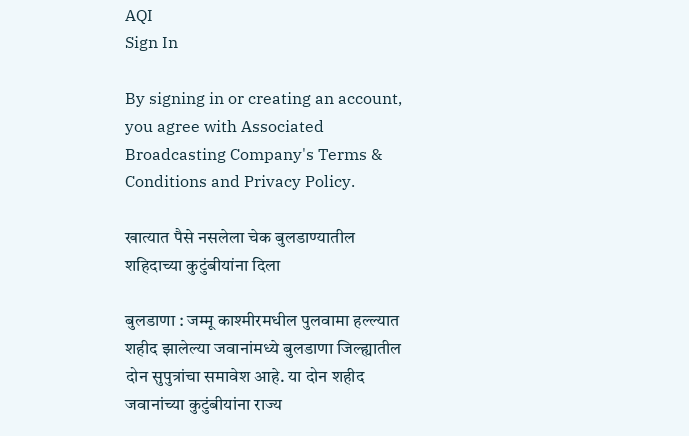AQI
Sign In

By signing in or creating an account, you agree with Associated Broadcasting Company's Terms & Conditions and Privacy Policy.

खात्यात पैसे नसलेला चेक बुलडाण्यातील शहिदाच्या कुटुंबीयांना दिला

बुलडाणा : जम्मू काश्मीरमधील पुलवामा हल्ल्यात शहीद झालेल्या जवानांमध्ये बुलडाणा जिल्ह्यातील दोन सुपुत्रांचा समावेश आहे. या दोन शहीद जवानांच्या कुटुंबीयांना राज्य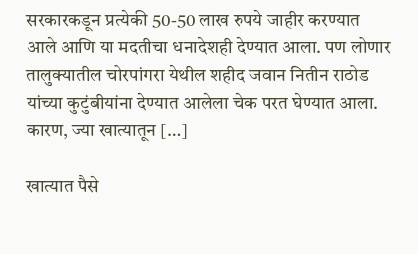सरकारकडून प्रत्येकी 50-50 लाख रुपये जाहीर करण्यात आले आणि या मदतीचा धनादेशही देण्यात आला. पण लोणार तालुक्यातील चोरपांगरा येथील शहीद जवान नितीन राठोड यांच्या कुटुंबीयांना देण्यात आलेला चेक परत घेण्यात आला. कारण, ज्या खात्यातून […]

खात्यात पैसे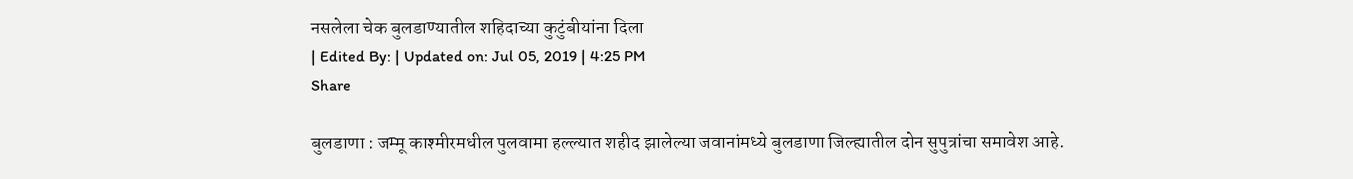नसलेला चेक बुलडाण्यातील शहिदाच्या कुटुंबीयांना दिला
| Edited By: | Updated on: Jul 05, 2019 | 4:25 PM
Share

बुलडाणा : जम्मू काश्मीरमधील पुलवामा हल्ल्यात शहीद झालेल्या जवानांमध्ये बुलडाणा जिल्ह्यातील दोन सुपुत्रांचा समावेश आहे.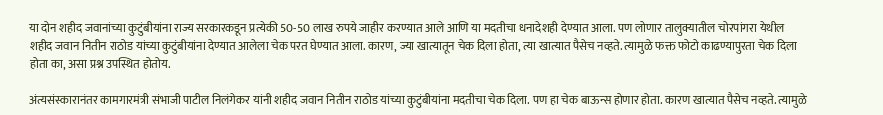या दोन शहीद जवानांच्या कुटुंबीयांना राज्य सरकारकडून प्रत्येकी 50-50 लाख रुपये जाहीर करण्यात आले आणि या मदतीचा धनादेशही देण्यात आला. पण लोणार तालुक्यातील चोरपांगरा येथील शहीद जवान नितीन राठोड यांच्या कुटुंबीयांना देण्यात आलेला चेक परत घेण्यात आला. कारण, ज्या खात्यातून चेक दिला होता, त्या खात्यात पैसेच नव्हते. त्यामुळे फक्त फोटो काढण्यापुरता चेक दिला होता का, असा प्रश्न उपस्थित होतोय.

अंत्यसंस्कारानंतर कामगारमंत्री संभाजी पाटील निलंगेकर यांनी शहीद जवान नितीन राठोड यांच्या कुटुंबीयांना मदतीचा चेक दिला. पण हा चेक बाऊन्स होणार होता. कारण खात्यात पैसेच नव्हते. त्यामुळे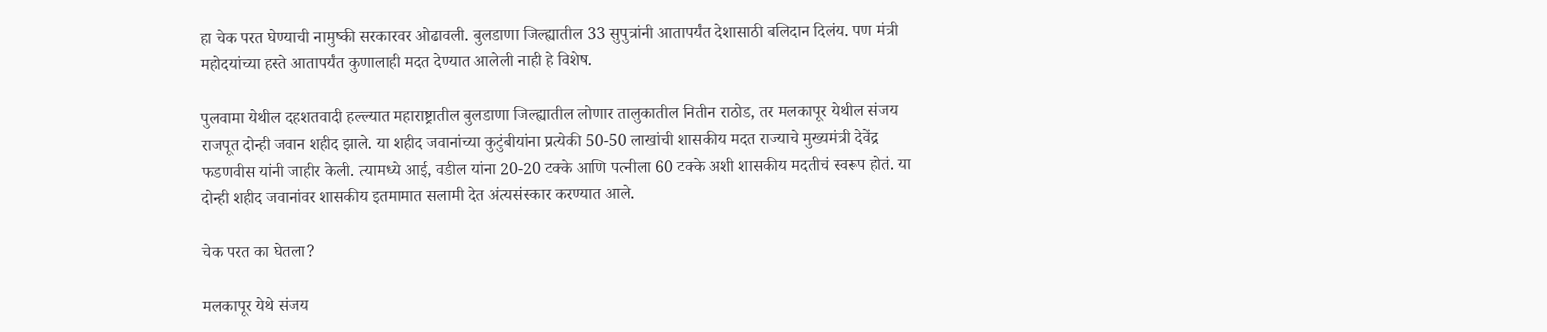हा चेक परत घेण्याची नामुष्की सरकारवर ओढावली. बुलडाणा जिल्ह्यातील 33 सुपुत्रांनी आतापर्यंत देशासाठी बलिदान दिलंय. पण मंत्री महोदयांच्या हस्ते आतापर्यंत कुणालाही मदत देण्यात आलेली नाही हे विशेष.

पुलवामा येथील दहशतवादी हल्ल्यात महाराष्ट्रातील बुलडाणा जिल्ह्यातील लोणार तालुकातील नितीन राठोड, तर मलकापूर येथील संजय राजपूत दोन्ही जवान शहीद झाले. या शहीद जवानांच्या कुटुंबीयांना प्रत्येकी 50-50 लाखांची शासकीय मदत राज्याचे मुख्यमंत्री देवेंद्र फडणवीस यांनी जाहीर केली. त्यामध्ये आई, वडील यांना 20-20 टक्के आणि पत्नीला 60 टक्के अशी शासकीय मदतीचं स्वरूप होतं. या दोन्ही शहीद जवानांवर शासकीय इतमामात सलामी देत अंत्यसंस्कार करण्यात आले.

चेक परत का घेतला?

मलकापूर येथे संजय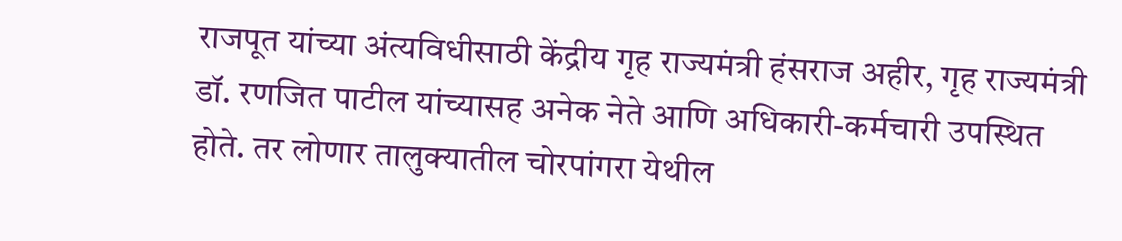राजपूत यांच्या अंत्यविधीसाठी केंद्रीय गृह राज्यमंत्री हंसराज अहीर, गृह राज्यमंत्री डॉ. रणजित पाटील यांच्यासह अनेक नेते आणि अधिकारी-कर्मचारी उपस्थित होते. तर लोणार तालुक्यातील चोरपांगरा येथील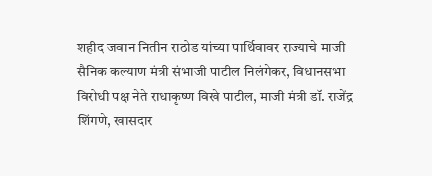शहीद जवान नितीन राठोड यांच्या पार्थिवावर राज्याचे माजी सैनिक कल्याण मंत्री संभाजी पाटील निलंगेकर, विधानसभा विरोधी पक्ष नेते राधाकृष्ण विखे पाटील, माजी मंत्री डॉ. राजेंद्र शिंगणे, खासदार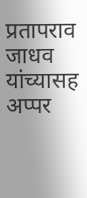प्रतापराव जाधव यांच्यासह अप्पर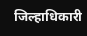जिल्हाधिकारी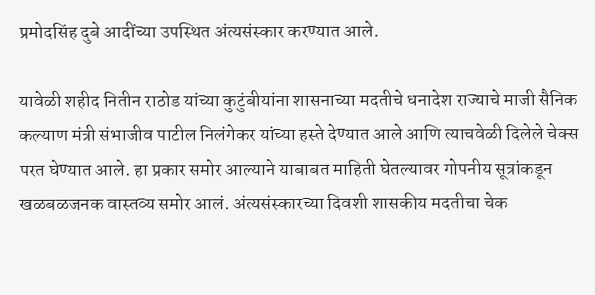प्रमोदसिंह दुबे आदींच्या उपस्थित अंत्यसंस्कार करण्यात आले.

यावेळी शहीद नितीन राठोड यांच्या कुटुंबीयांना शासनाच्या मदतीचे धनादेश राज्याचे माजी सैनिक कल्याण मंत्री संभाजीव पाटील निलंगेकर यांच्या हस्ते देण्यात आले आणि त्याचवेळी दिलेले चेक्स परत घेण्यात आले. हा प्रकार समोर आल्याने याबाबत माहिती घेतल्यावर गोपनीय सूत्रांकडून खळबळजनक वास्तव्य समोर आलं. अंत्यसंस्कारच्या दिवशी शासकीय मदतीचा चेक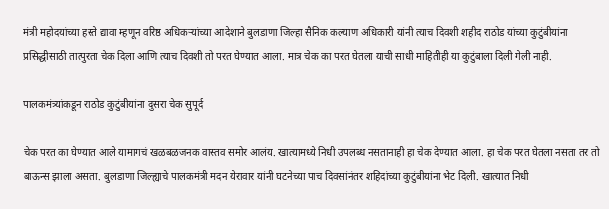मंत्री महोदयांच्या हस्ते द्यावा म्हणून वरिष्ठ अधिकऱ्यांच्या आदेशाने बुलडाणा जिल्हा सैनिक कल्याण अधिकारी यांनी त्याच दिवशी शहीद राठोड यांच्या कुटुंबीयांना प्रसिद्धीसाठी तात्पुरता चेक दिला आणि त्याच दिवशी तो परत घेण्यात आला. मात्र चेक का परत घेतला याची साधी माहितीही या कुटुंबाला दिली गेली नाही.

पालकमंत्र्यांकडून राठोड कुटुंबीयांना दुसरा चेक सुपूर्द

चेक परत का घेण्यात आले यामागचं खळबळजनक वास्तव समोर आलंय. खात्यामध्ये निधी उपलब्ध नसतानाही हा चेक देण्यात आला. हा चेक परत घेतला नसता तर तो बाऊन्स झाला असता. बुलडाणा जिल्ह्याचे पालकमंत्री मदन येरावार यांनी घटनेच्या पाच दिवसांनंतर शहिदांच्या कुटुंबीयांना भेट दिली. खात्यात निधी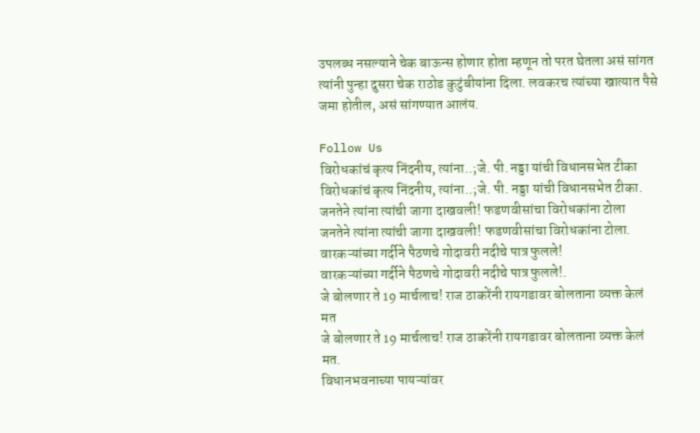उपलब्ध नसल्याने चेक बाऊन्स होणार होता म्हणून तो परत घेतला असं सांगत त्यांनी पुन्हा दुसरा चेक राठोड कुटुंबीयांना दिला. लवकरच त्यांच्या खात्यात पैसे जमा होतील, असं सांगण्यात आलंय.

Follow Us
विरोधकांचं कृत्य निंदनीय, त्यांना..;जे. पी. नड्डा यांची विधानसभेत टीका
विरोधकांचं कृत्य निंदनीय, त्यांना..;जे. पी. नड्डा यांची विधानसभेत टीका.
जनतेने त्यांना त्यांची जागा दाखवली! फडणवीसांचा विरोधकांना टोला
जनतेने त्यांना त्यांची जागा दाखवली! फडणवीसांचा विरोधकांना टोला.
वारकऱ्यांच्या गर्दीने पैठणचे गोदावरी नदीचे पात्र फुलले!
वारकऱ्यांच्या गर्दीने पैठणचे गोदावरी नदीचे पात्र फुलले!.
जे बोलणार ते 19 मार्चलाच! राज ठाकरेंनी रायगडावर बोलताना व्यक्त केलं मत
जे बोलणार ते 19 मार्चलाच! राज ठाकरेंनी रायगडावर बोलताना व्यक्त केलं मत.
विधानभवनाच्या पायऱ्यांवर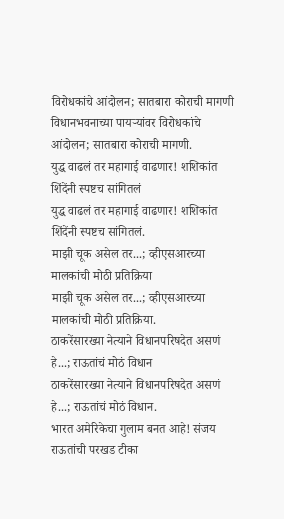विरोधकांचे आंदोलन; सातबारा कोराची मागणी
विधानभवनाच्या पायऱ्यांवर विरोधकांचे आंदोलन; सातबारा कोराची मागणी.
युद्ध वाढलं तर महागाई वाढणार! शशिकांत शिंदेंनी स्पष्टच सांगितलं
युद्ध वाढलं तर महागाई वाढणार! शशिकांत शिंदेंनी स्पष्टच सांगितलं.
माझी चूक असेल तर...; व्हीएसआरच्या मालकांची मोठी प्रतिक्रिया
माझी चूक असेल तर...; व्हीएसआरच्या मालकांची मोठी प्रतिक्रिया.
ठाकरेंसारख्या नेत्याने विधानपरिषदेत असणं हे...; राऊतांचं मोठं विधान
ठाकरेंसारख्या नेत्याने विधानपरिषदेत असणं हे...; राऊतांचं मोठं विधान.
भारत अमेरिकेचा गुलाम बनत आहे! संजय राऊतांची परखड टीका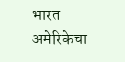भारत अमेरिकेचा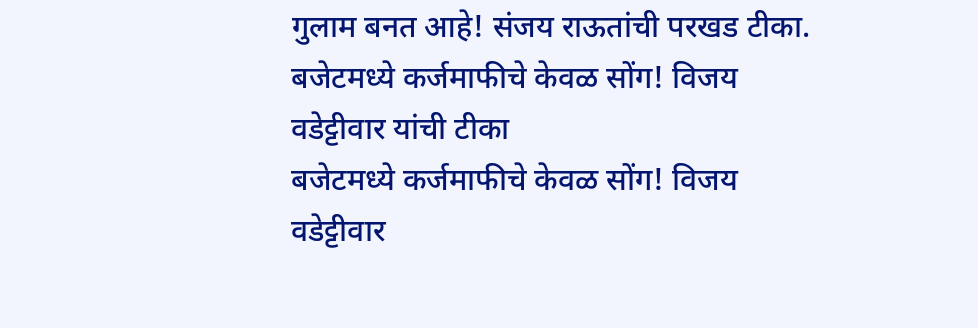गुलाम बनत आहे! संजय राऊतांची परखड टीका.
बजेटमध्ये कर्जमाफीचे केवळ सोंग! विजय वडेट्टीवार यांची टीका
बजेटमध्ये कर्जमाफीचे केवळ सोंग! विजय वडेट्टीवार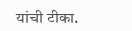यांची टीका.